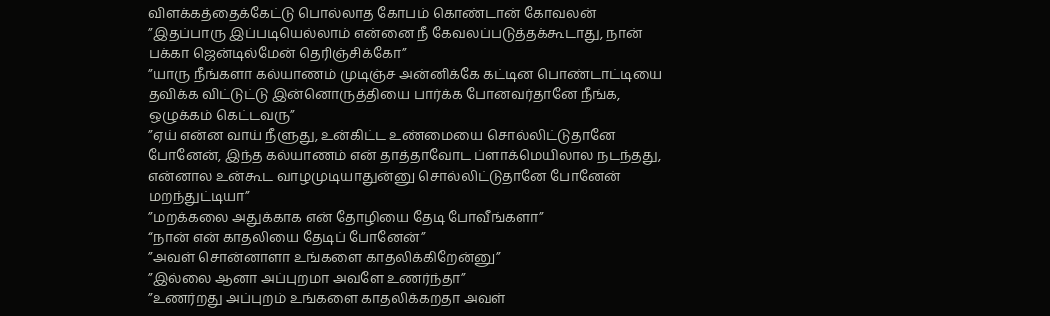விளக்கத்தைக்கேட்டு பொல்லாத கோபம் கொண்டான் கோவலன்
”இதப்பாரு இப்படியெல்லாம் என்னை நீ கேவலப்படுத்தக்கூடாது, நான் பக்கா ஜென்டில்மேன் தெரிஞ்சிக்கோ”
”யாரு நீங்களா கல்யாணம் முடிஞ்ச அன்னிக்கே கட்டின பொண்டாட்டியை தவிக்க விட்டுட்டு இன்னொருத்தியை பார்க்க போனவர்தானே நீங்க, ஒழுக்கம் கெட்டவரு”
”ஏய் என்ன வாய் நீளுது, உன்கிட்ட உண்மையை சொல்லிட்டுதானே போனேன், இந்த கல்யாணம் என் தாத்தாவோட ப்ளாக்மெயிலால நடந்தது, என்னால உன்கூட வாழமுடியாதுன்னு சொல்லிட்டுதானே போனேன் மறந்துட்டியா”
”மறக்கலை அதுக்காக என் தோழியை தேடி போவீங்களா”
“நான் என் காதலியை தேடிப் போனேன்”
”அவள் சொன்னாளா உங்களை காதலிக்கிறேன்னு”
”இல்லை ஆனா அப்புறமா அவளே உணர்ந்தா”
”உணர்றது அப்புறம் உங்களை காதலிக்கறதா அவள்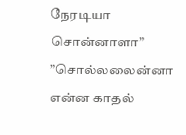நேரடியா சொன்னாளா”
”சொல்லலைன்னா என்ன காதல்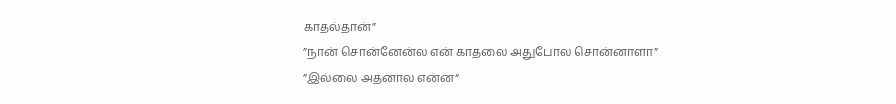காதல்தான்”
”நான் சொன்னேன்ல என் காதலை அதுபோல சொன்னாளா”
”இல்லை அதனால என்ன“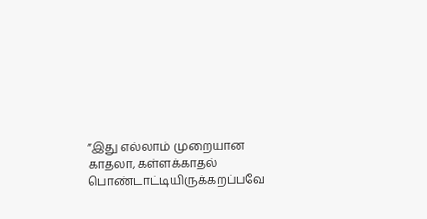”இது எல்லாம் முறையான காதலா, கள்ளக்காதல் பொண்டாட்டியிருக்கறப்பவே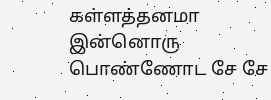கள்ளத்தனமா இன்னொரு பொண்ணோட சே சே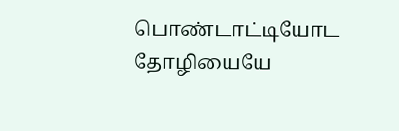பொண்டாட்டியோட தோழியையே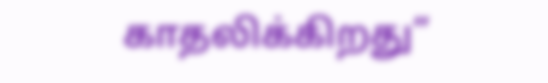காதலிக்கிறது”